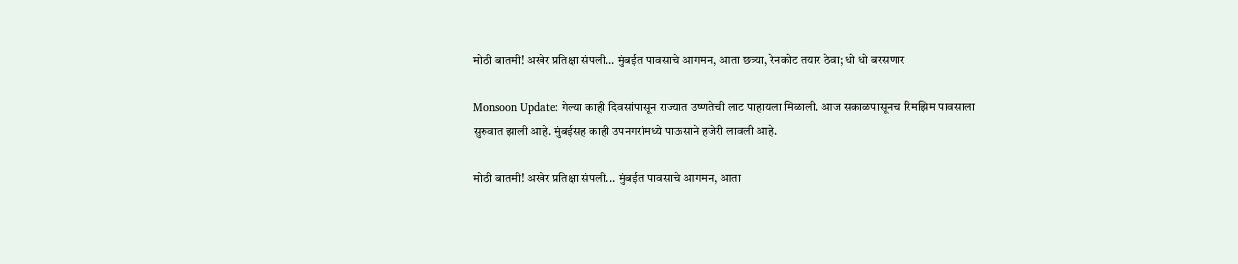मोठी बातमी! अखेर प्रतिक्षा संपली… मुंबईत पावसाचे आगमन, आता छत्र्या, रेनकोट तयार ठेवा; धो धो बरसणार

Monsoon Update: गेल्या काही दिवसांपासून राज्यात उष्णतेची लाट पाहायला मिळाली. आज सकाळपासूनच रिमझिम पावसाला सुरुवात झाली आहे. मुंबईसह काही उपनगरांमध्ये पाऊसाने हजेरी लावली आहे.

मोठी बातमी! अखेर प्रतिक्षा संपली... मुंबईत पावसाचे आगमन, आता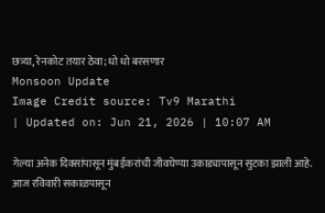छत्र्या, रेनकोट तयार ठेवा; धो धो बरसणार
Monsoon Update
Image Credit source: Tv9 Marathi
| Updated on: Jun 21, 2026 | 10:07 AM

गेल्या अनेक दिवसांपासून मुंबईकरांची जीवघेण्या उकाड्यापासून सुटका झाली आहे. आज रविवारी सकाळपासून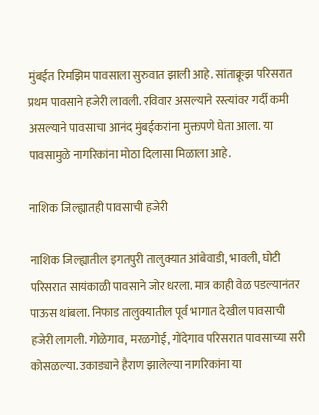मुंबईत रिमझिम पावसाला सुरुवात झाली आहे. सांताक्रूझ परिसरात प्रथम पावसाने हजेरी लावली. रविवार असल्याने रस्त्यांवर गर्दी कमी असल्याने पावसाचा आनंद मुंबईकरांना मुक्तपणे घेता आला. या पावसामुळे नागरिकांना मोठा दिलासा मिळाला आहे.

नाशिक जिल्ह्यातही पावसाची हजेरी

नाशिक जिल्ह्यातील इगतपुरी तालुक्यात आंबेवाडी, भावली, घोटी परिसरात सायंकाळी पावसाने जोर धरला. मात्र काही वेळ पडल्यानंतर पाऊस थांबला. निफाड तालुक्यातील पूर्व भागात देखील पावसाची हजेरी लागली. गोळेगाव, मरळगोई, गोंदेगाव परिसरात पावसाच्या सरी कोसळल्या. उकाड्याने हैराण झालेल्या नागरिकांना या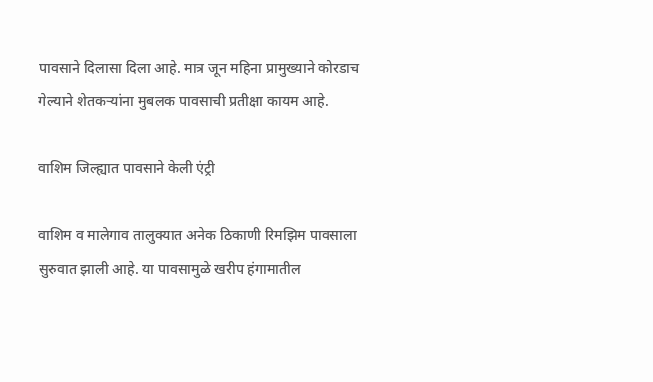पावसाने दिलासा दिला आहे. मात्र जून महिना प्रामुख्याने कोरडाच गेल्याने शेतकऱ्यांना मुबलक पावसाची प्रतीक्षा कायम आहे.

वाशिम जिल्ह्यात पावसाने केली एंट्री

वाशिम व मालेगाव तालुक्यात अनेक ठिकाणी रिमझिम पावसाला सुरुवात झाली आहे. या पावसामुळे खरीप हंगामातील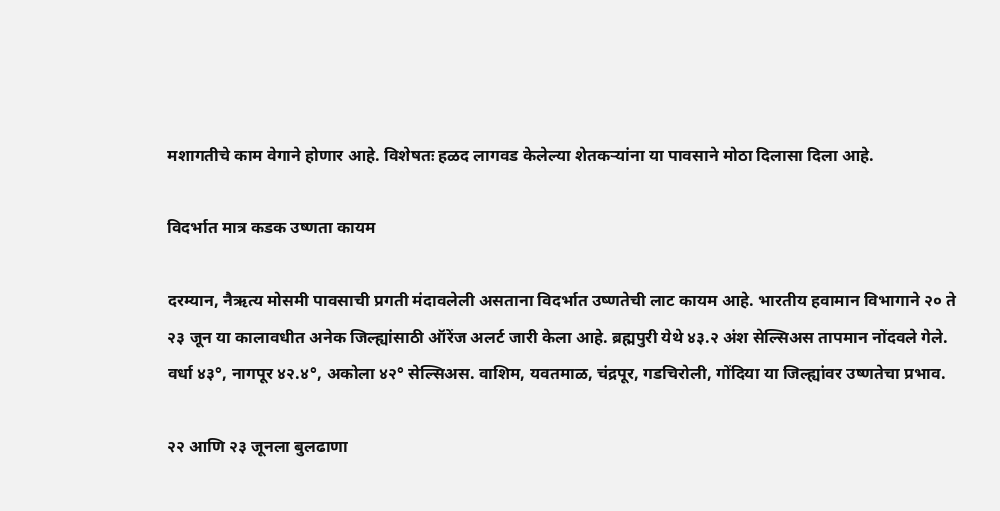मशागतीचे काम वेगाने होणार आहे. विशेषतः हळद लागवड केलेल्या शेतकऱ्यांना या पावसाने मोठा दिलासा दिला आहे.

विदर्भात मात्र कडक उष्णता कायम

दरम्यान, नैऋत्य मोसमी पावसाची प्रगती मंदावलेली असताना विदर्भात उष्णतेची लाट कायम आहे. भारतीय हवामान विभागाने २० ते २३ जून या कालावधीत अनेक जिल्ह्यांसाठी ऑरेंज अलर्ट जारी केला आहे. ब्रह्मपुरी येथे ४३.२ अंश सेल्सिअस तापमान नोंदवले गेले. वर्धा ४३°, नागपूर ४२.४°, अकोला ४२° सेल्सिअस. वाशिम, यवतमाळ, चंद्रपूर, गडचिरोली, गोंदिया या जिल्ह्यांवर उष्णतेचा प्रभाव.

२२ आणि २३ जूनला बुलढाणा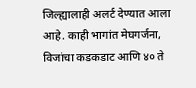जिल्ह्यालाही अलर्ट देण्यात आला आहे. काही भागांत मेघगर्जना, विजांचा कडकडाट आणि ४० ते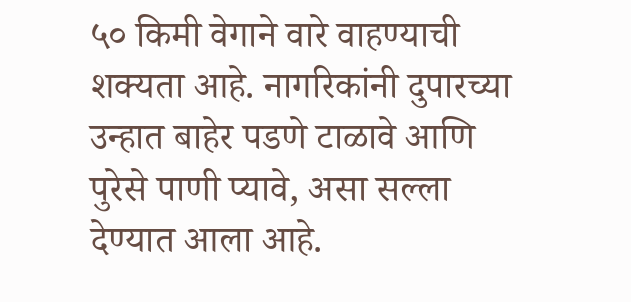५० किमी वेगाने वारे वाहण्याची शक्यता आहे. नागरिकांनी दुपारच्या उन्हात बाहेर पडणे टाळावे आणि पुरेसे पाणी प्यावे, असा सल्ला देण्यात आला आहे.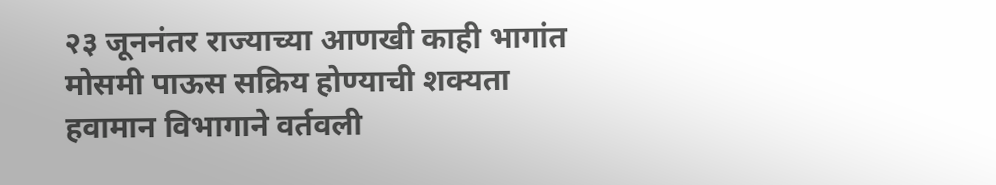२३ जूननंतर राज्याच्या आणखी काही भागांत मोसमी पाऊस सक्रिय होण्याची शक्यता हवामान विभागाने वर्तवली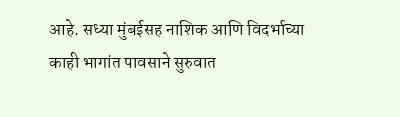आहे. सध्या मुंबईसह नाशिक आणि विदर्भाच्या काही भागांत पावसाने सुरुवात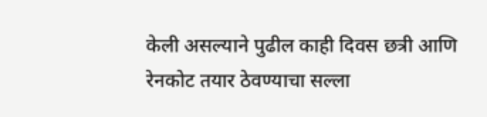केली असल्याने पुढील काही दिवस छत्री आणि रेनकोट तयार ठेवण्याचा सल्ला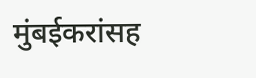मुंबईकरांसह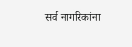सर्व नागरिकांना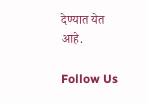देण्यात येत आहे.

Follow Us